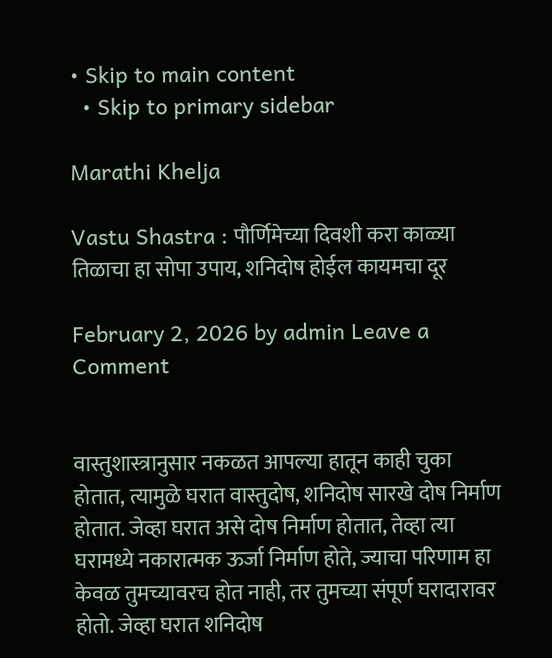• Skip to main content
  • Skip to primary sidebar

Marathi Khelja

Vastu Shastra : पौर्णिमेच्या दिवशी करा काळ्या तिळाचा हा सोपा उपाय, शनिदोष होईल कायमचा दूर

February 2, 2026 by admin Leave a Comment


वास्तुशास्त्रानुसार नकळत आपल्या हातून काही चुका होतात, त्यामुळे घरात वास्तुदोष, शनिदोष सारखे दोष निर्माण होतात. जेव्हा घरात असे दोष निर्माण होतात, तेव्हा त्या घरामध्ये नकारात्मक ऊर्जा निर्माण होते, ज्याचा परिणाम हा केवळ तुमच्यावरच होत नाही, तर तुमच्या संपूर्ण घरादारावर होतो. जेव्हा घरात शनिदोष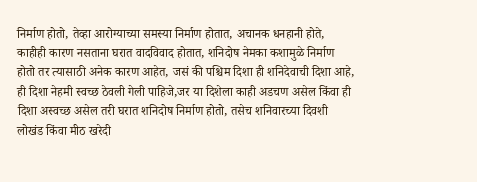निर्माण होतो, तेव्हा आरोग्याच्या समस्या निर्माण होतात, अचानक धनहानी होते, काहीही कारण नसताना घरात वादविवाद होतात, शनिदोष नेमका कशामुळे निर्माण होतो तर त्यासाठी अनेक कारण आहेत, जसं की पश्चिम दिशा ही शनिदेवाची दिशा आहे, ही दिशा नेहमी स्वच्छ ठेवली गेली पाहिजे,जर या दिशेला काही अडचण असेल किंवा ही दिशा अस्वच्छ असेल तरी घरात शनिदोष निर्माण होतो, तसेच शनिवारच्या दिवशी लोखंड किंवा मीठ खरेदी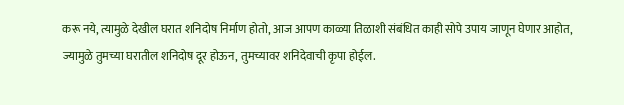करू नये, त्यामुळे देखील घरात शनिदोष निर्माण होतो, आज आपण काळ्या तिळाशी संबंधित काही सोपे उपाय जाणून घेणार आहोत, ज्यामुळे तुमच्या घरातील शनिदोष दूर होऊन, तुमच्यावर शनिदेवाची कृपा होईल.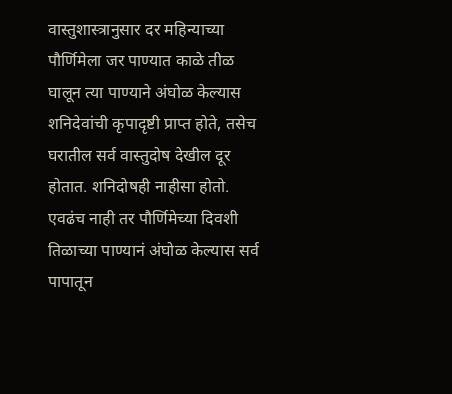वास्तुशास्त्रानुसार दर महिन्याच्या पौर्णिमेला जर पाण्यात काळे तीळ घालून त्या पाण्याने अंघोळ केल्यास शनिदेवांची कृपादृष्टी प्राप्त होते, तसेच घरातील सर्व वास्तुदोष देखील दूर होतात. शनिदोषही नाहीसा होतो. एवढंच नाही तर पौर्णिमेच्या दिवशी तिळाच्या पाण्यानं अंघोळ केल्यास सर्व पापातून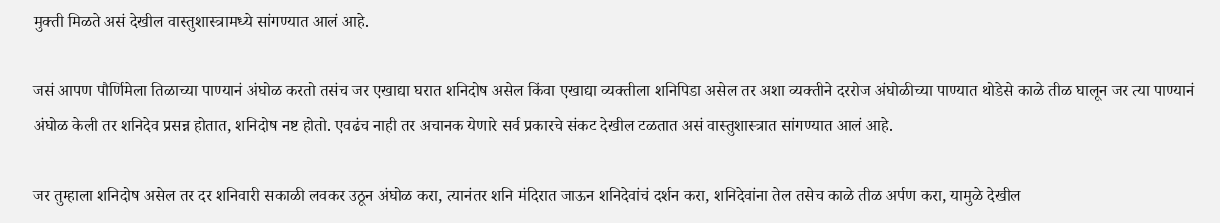मुक्ती मिळते असं देखील वास्तुशास्त्रामध्ये सांगण्यात आलं आहे.

जसं आपण पौर्णिमेला तिळाच्या पाण्यानं अंघोळ करतो तसंच जर एखाद्या घरात शनिदोष असेल किंवा एखाद्या व्यक्तीला शनिपिडा असेल तर अशा व्यक्तीने दररोज अंघोळीच्या पाण्यात थोडेसे काळे तीळ घालून जर त्या पाण्यानं अंघोळ केली तर शनिदेव प्रसन्न होतात, शनिदोष नष्ट होतो. एवढंच नाही तर अचानक येणारे सर्व प्रकारचे संकट देखील टळतात असं वास्तुशास्त्रात सांगण्यात आलं आहे.

जर तुम्हाला शनिदोष असेल तर दर शनिवारी सकाळी लवकर उठून अंघोळ करा, त्यानंतर शनि मंदिरात जाऊन शनिदेवांचं दर्शन करा, शनिदेवांना तेल तसेच काळे तीळ अर्पण करा, यामुळे देखील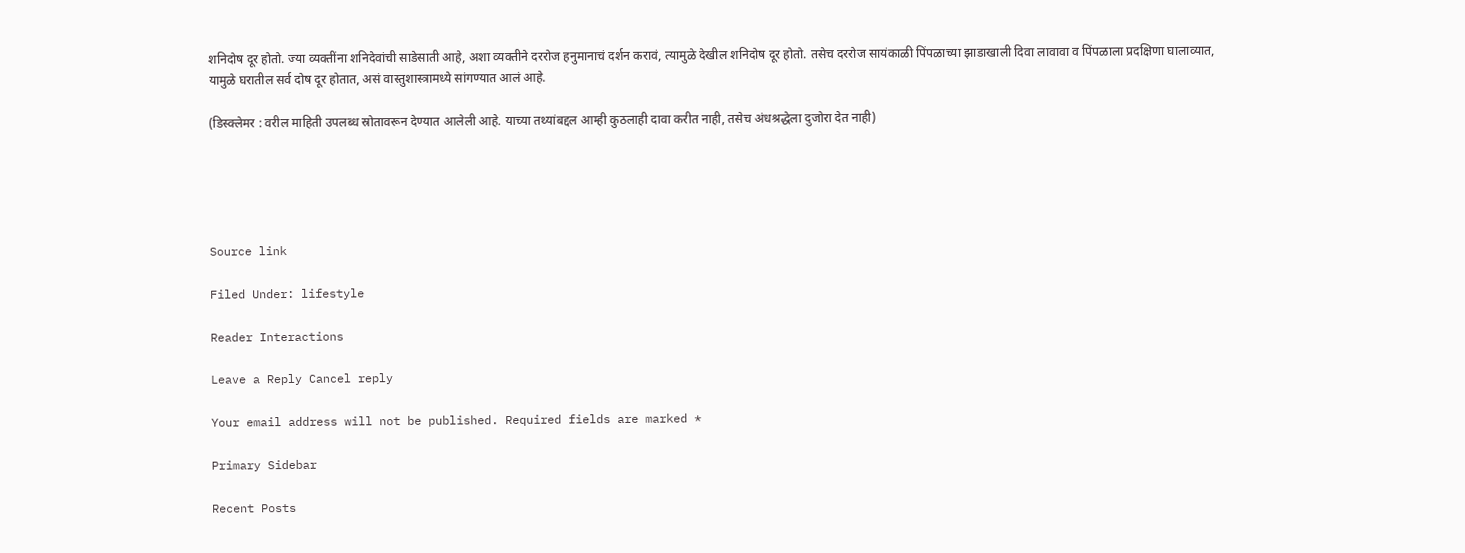शनिदोष दूर होतो. ज्या व्यक्तींना शनिदेवांची साडेसाती आहे, अशा व्यक्तीने दररोज हनुमानाचं दर्शन करावं, त्यामुळे देखील शनिदोष दूर होतो. तसेच दररोज सायंकाळी पिंपळाच्या झाडाखाली दिवा लावावा व पिंपळाला प्रदक्षिणा घालाव्यात, यामुळे घरातील सर्व दोष दूर होतात, असं वास्तुशास्त्रामध्ये सांगण्यात आलं आहे.

(डिस्क्लेमर : वरील माहिती उपलब्ध स्रोतावरून देण्यात आलेली आहे. याच्या तथ्यांबद्दल आम्ही कुठलाही दावा करीत नाही, तसेच अंधश्रद्धेला दुजोरा देत नाही)





Source link

Filed Under: lifestyle

Reader Interactions

Leave a Reply Cancel reply

Your email address will not be published. Required fields are marked *

Primary Sidebar

Recent Posts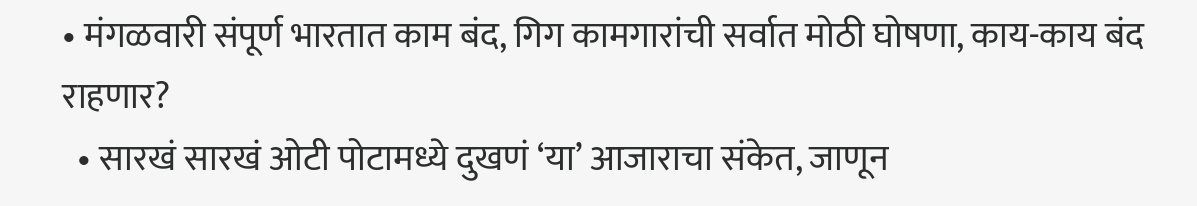• मंगळवारी संपूर्ण भारतात काम बंद, गिग कामगारांची सर्वात मोठी घोषणा, काय-काय बंद राहणार?
  • सारखं सारखं ओटी पोटामध्ये दुखणं ‘या’ आजाराचा संकेत, जाणून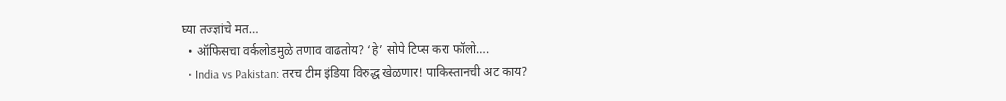घ्या तज्ज्ञांचे मत…
  • ऑफिसचा वर्कलोडमुळे तणाव वाढतोय? ‘हे’ सोपे टिप्स करा फॉलो….
  • India vs Pakistan: तरच टीम इंडिया विरुद्ध खेळणार! पाकिस्तानची अट काय?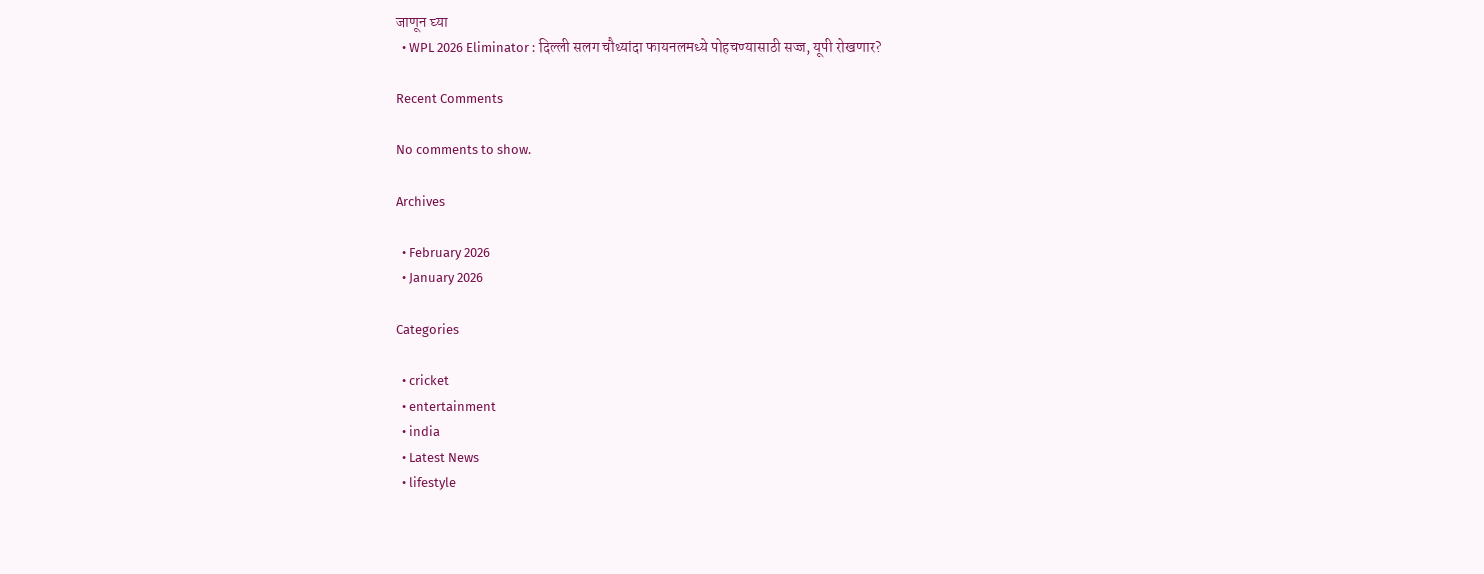जाणून घ्या
  • WPL 2026 Eliminator : दिल्ली सलग चौथ्यांदा फायनलमध्ये पोहचण्यासाठी सज्ज, यूपी रोखणार?

Recent Comments

No comments to show.

Archives

  • February 2026
  • January 2026

Categories

  • cricket
  • entertainment
  • india
  • Latest News
  • lifestyle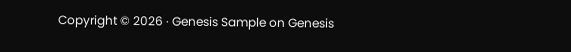Copyright © 2026 · Genesis Sample on Genesis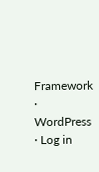Framework · WordPress · Log in